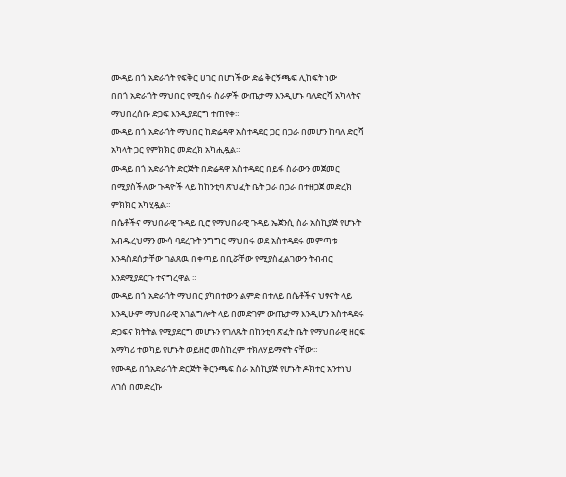ሙዳይ በጎ አድራጎት የፍቅር ሀገር በሆነችው ድሬ ቅርኝጫፍ ሊከፍት ነው
በበጎ አድራጎት ማህበር የሚሰሩ ስራዎች ውጤታማ እንዲሆኑ ባለድርሻ አካላትና ማህበረሰቡ ድጋፍ እንዲያደርግ ተጠየቀ።
ሙዳይ በጎ አድራጎት ማህበር ከድሬዳዋ አስተዳደር ጋር በጋራ በመሆን ከባለ ድርሻ አካላት ጋር የምክክር መድረክ አካሒዷል።
ሙዳይ በጎ አድራጎት ድርጅት በድሬዳዋ አስተዳደር በይፋ ስራውን መጀመር በሚያስችለው ጉዳዮች ላይ ከከንቲባ ጽህፈት ቤት ጋራ በጋራ በተዘጋጀ መድረክ ምክክር አካሂዷል።
በሴቶችና ማህበራዊ ጉዳይ ቢሮ የማህበራዊ ጉዳይ ኤጀንሲ ስራ አስኪያጅ የሆኑት አብዱረህማን ሙሳ ባደረጉት ንግግር ማህበሩ ወደ አስተዳደሩ መምጣቱ እንዳስደሰታቸው ገልጸዉ በቀጣይ በቢሯቸው የሚያስፈልገውን ትብብር እንደሚያደርጉ ተናግረዋል ።
ሙዳይ በጎ አድራጎት ማህበር ያካበተውን ልምድ በተለይ በሴቶችና ህፃናት ላይ እንዲሁም ማህበራዊ አገልግሎት ላይ በመድገም ውጤታማ እንዲሆን አስተዳደሩ ድጋፍና ክትትል የሚያደርግ መሆኑን የገለጹት በከንቲባ ጽፈት ቤት የማህበራዊ ዘርፍ አማካሪ ተወካይ የሆኑት ወይዘሮ መስከረም ተክለሃይማኖት ናቸው።
የሙዳይ በጎአድራጎት ድርጅት ቅርንጫፍ ስራ አስኪያጅ የሆኑት ዶክተር አንተነህ ለገሰ በመድረኩ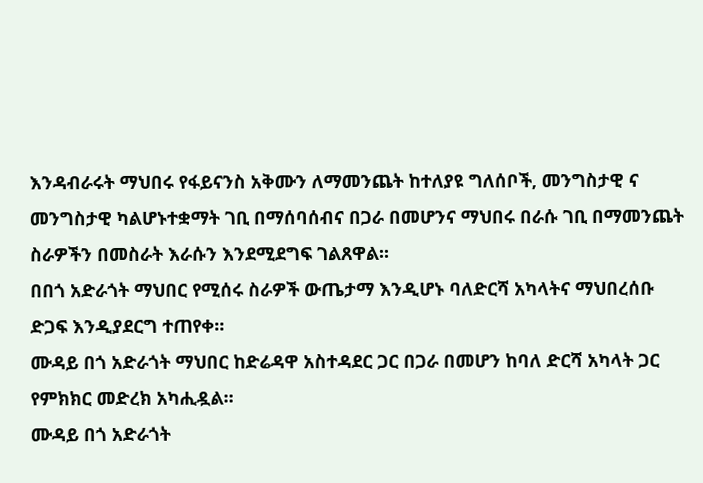እንዳብራሩት ማህበሩ የፋይናንስ አቅሙን ለማመንጨት ከተለያዩ ግለሰቦች, መንግስታዊ ና መንግስታዊ ካልሆኑተቋማት ገቢ በማሰባሰብና በጋራ በመሆንና ማህበሩ በራሱ ገቢ በማመንጨት ስራዎችን በመስራት እራሱን እንደሚደግፍ ገልጸዋል፡፡
በበጎ አድራጎት ማህበር የሚሰሩ ስራዎች ውጤታማ እንዲሆኑ ባለድርሻ አካላትና ማህበረሰቡ ድጋፍ እንዲያደርግ ተጠየቀ።
ሙዳይ በጎ አድራጎት ማህበር ከድሬዳዋ አስተዳደር ጋር በጋራ በመሆን ከባለ ድርሻ አካላት ጋር የምክክር መድረክ አካሒዷል።
ሙዳይ በጎ አድራጎት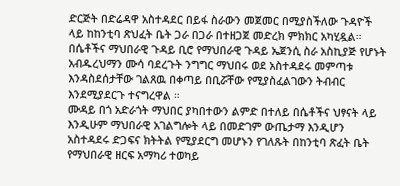ድርጅት በድሬዳዋ አስተዳደር በይፋ ስራውን መጀመር በሚያስችለው ጉዳዮች ላይ ከከንቲባ ጽህፈት ቤት ጋራ በጋራ በተዘጋጀ መድረክ ምክክር አካሂዷል።
በሴቶችና ማህበራዊ ጉዳይ ቢሮ የማህበራዊ ጉዳይ ኤጀንሲ ስራ አስኪያጅ የሆኑት አብዱረህማን ሙሳ ባደረጉት ንግግር ማህበሩ ወደ አስተዳደሩ መምጣቱ እንዳስደሰታቸው ገልጸዉ በቀጣይ በቢሯቸው የሚያስፈልገውን ትብብር እንደሚያደርጉ ተናግረዋል ።
ሙዳይ በጎ አድራጎት ማህበር ያካበተውን ልምድ በተለይ በሴቶችና ህፃናት ላይ እንዲሁም ማህበራዊ አገልግሎት ላይ በመድገም ውጤታማ እንዲሆን አስተዳደሩ ድጋፍና ክትትል የሚያደርግ መሆኑን የገለጹት በከንቲባ ጽፈት ቤት የማህበራዊ ዘርፍ አማካሪ ተወካይ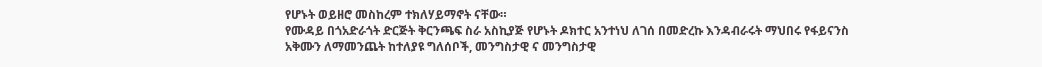የሆኑት ወይዘሮ መስከረም ተክለሃይማኖት ናቸው።
የሙዳይ በጎአድራጎት ድርጅት ቅርንጫፍ ስራ አስኪያጅ የሆኑት ዶክተር አንተነህ ለገሰ በመድረኩ እንዳብራሩት ማህበሩ የፋይናንስ አቅሙን ለማመንጨት ከተለያዩ ግለሰቦች, መንግስታዊ ና መንግስታዊ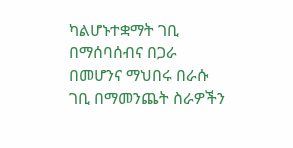ካልሆኑተቋማት ገቢ በማሰባሰብና በጋራ በመሆንና ማህበሩ በራሱ ገቢ በማመንጨት ስራዎችን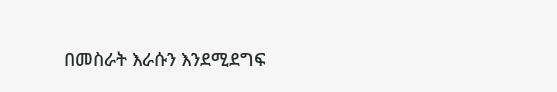በመስራት እራሱን እንደሚደግፍ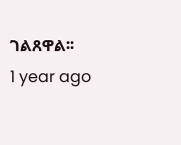ገልጸዋል፡፡
1 year ago